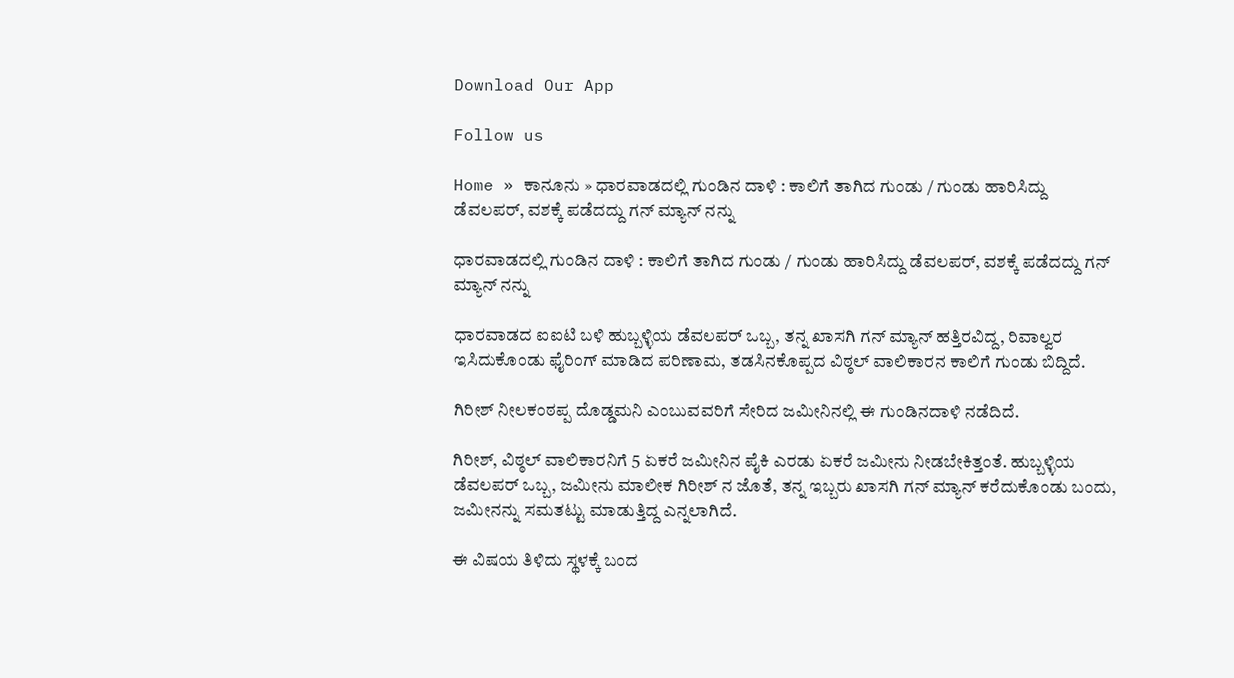Download Our App

Follow us

Home » ಕಾನೂನು » ಧಾರವಾಡದಲ್ಲಿ ಗುಂಡಿನ ದಾಳಿ : ಕಾಲಿಗೆ ತಾಗಿದ ಗುಂಡು / ಗುಂಡು ಹಾರಿಸಿದ್ದು ಡೆವಲಪರ್, ವಶಕ್ಕೆ ಪಡೆದದ್ದು ಗನ್ ಮ್ಯಾನ್ ನನ್ನು

ಧಾರವಾಡದಲ್ಲಿ ಗುಂಡಿನ ದಾಳಿ : ಕಾಲಿಗೆ ತಾಗಿದ ಗುಂಡು / ಗುಂಡು ಹಾರಿಸಿದ್ದು ಡೆವಲಪರ್, ವಶಕ್ಕೆ ಪಡೆದದ್ದು ಗನ್ ಮ್ಯಾನ್ ನನ್ನು

ಧಾರವಾಡದ ಐಐಟಿ ಬಳಿ ಹುಬ್ಬಳ್ಳಿಯ ಡೆವಲಪರ್ ಒಬ್ಬ, ತನ್ನ ಖಾಸಗಿ ಗನ್ ಮ್ಯಾನ್ ಹತ್ತಿರವಿದ್ದ, ರಿವಾಲ್ವರ ಇಸಿದುಕೊಂಡು ಫೈರಿಂಗ್ ಮಾಡಿದ ಪರಿಣಾಮ, ತಡಸಿನಕೊಪ್ಪದ ವಿಠ್ಠಲ್ ವಾಲಿಕಾರನ ಕಾಲಿಗೆ ಗುಂಡು ಬಿದ್ದಿದೆ.

ಗಿರೀಶ್ ನೀಲಕಂಠಪ್ಪ ದೊಡ್ಡಮನಿ ಎಂಬುವವರಿಗೆ ಸೇರಿದ ಜಮೀನಿನಲ್ಲಿ ಈ ಗುಂಡಿನದಾಳಿ ನಡೆದಿದೆ.

ಗಿರೀಶ್, ವಿಠ್ಠಲ್ ವಾಲಿಕಾರನಿಗೆ 5 ಏಕರೆ ಜಮೀನಿನ ಪೈಕಿ ಎರಡು ಏಕರೆ ಜಮೀನು ನೀಡಬೇಕಿತ್ತಂತೆ. ಹುಬ್ಬಳ್ಳಿಯ ಡೆವಲಪರ್ ಒಬ್ಬ, ಜಮೀನು ಮಾಲೀಕ ಗಿರೀಶ್ ನ ಜೊತೆ, ತನ್ನ ಇಬ್ಬರು ಖಾಸಗಿ ಗನ್ ಮ್ಯಾನ್ ಕರೆದುಕೊಂಡು ಬಂದು, ಜಮೀನನ್ನು ಸಮತಟ್ಟು ಮಾಡುತ್ತಿದ್ದ ಎನ್ನಲಾಗಿದೆ.

ಈ ವಿಷಯ ತಿಳಿದು ಸ್ಥಳಕ್ಕೆ ಬಂದ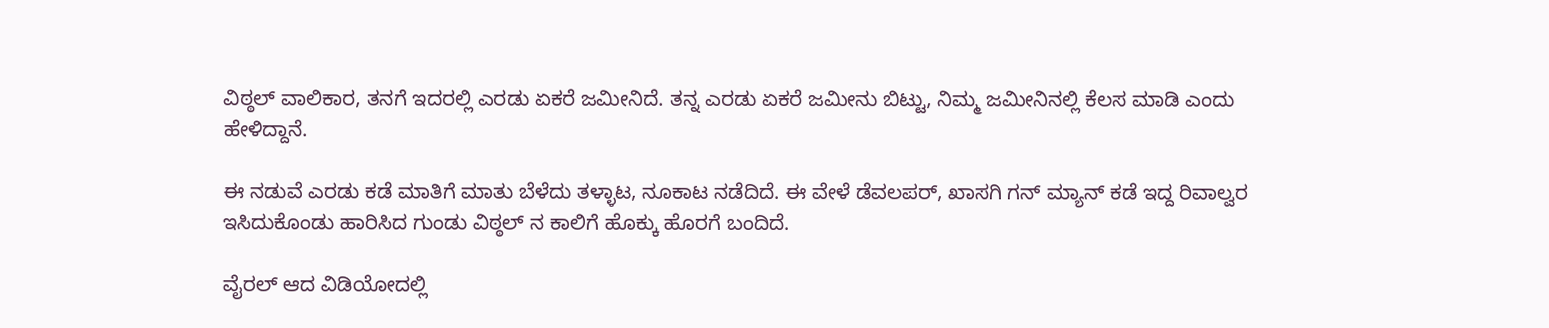ವಿಠ್ಠಲ್ ವಾಲಿಕಾರ, ತನಗೆ ಇದರಲ್ಲಿ ಎರಡು ಏಕರೆ ಜಮೀನಿದೆ. ತನ್ನ ಎರಡು ಏಕರೆ ಜಮೀನು ಬಿಟ್ಟು, ನಿಮ್ಮ ಜಮೀನಿನಲ್ಲಿ ಕೆಲಸ ಮಾಡಿ ಎಂದು ಹೇಳಿದ್ದಾನೆ.

ಈ ನಡುವೆ ಎರಡು ಕಡೆ ಮಾತಿಗೆ ಮಾತು ಬೆಳೆದು ತಳ್ಳಾಟ, ನೂಕಾಟ ನಡೆದಿದೆ. ಈ ವೇಳೆ ಡೆವಲಪರ್, ಖಾಸಗಿ ಗನ್ ಮ್ಯಾನ್ ಕಡೆ ಇದ್ದ ರಿವಾಲ್ವರ ಇಸಿದುಕೊಂಡು ಹಾರಿಸಿದ ಗುಂಡು ವಿಠ್ಠಲ್ ನ ಕಾಲಿಗೆ ಹೊಕ್ಕು ಹೊರಗೆ ಬಂದಿದೆ.

ವೈರಲ್ ಆದ ವಿಡಿಯೋದಲ್ಲಿ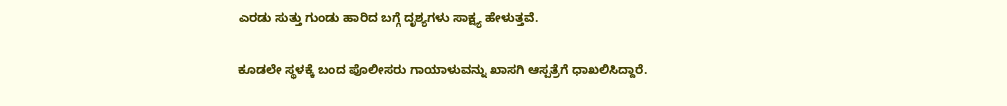ಎರಡು ಸುತ್ತು ಗುಂಡು ಹಾರಿದ ಬಗ್ಗೆ ದೃಶ್ಯಗಳು ಸಾಕ್ಷ್ಯ ಹೇಳುತ್ತವೆ.

ಕೂಡಲೇ ಸ್ಥಳಕ್ಕೆ ಬಂದ ಪೊಲೀಸರು ಗಾಯಾಳುವನ್ನು ಖಾಸಗಿ ಆಸ್ಪತ್ರೆಗೆ ಧಾಖಲಿಸಿದ್ದಾರೆ.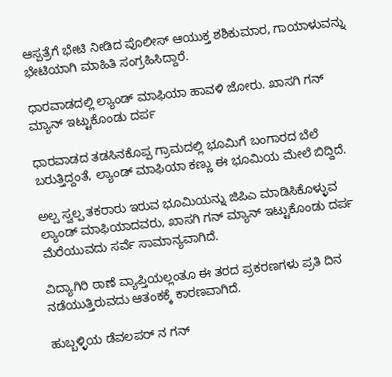ಆಸ್ಪತ್ರೆಗೆ ಭೇಟಿ ನೀಡಿದ ಪೊಲೀಸ್ ಆಯುಕ್ತ ಶಶಿಕುಮಾರ, ಗಾಯಾಳುವನ್ನು ಭೇಟಿಯಾಗಿ ಮಾಹಿತಿ ಸಂಗ್ರಹಿಸಿದ್ದಾರೆ.

ಧಾರವಾಡದಲ್ಲಿ ಲ್ಯಾಂಡ್ ಮಾಫಿಯಾ ಹಾವಳಿ ಜೋರು. ಖಾಸಗಿ ಗನ್ ಮ್ಯಾನ್ ಇಟ್ಟುಕೊಂಡು ದರ್ಪ

ಧಾರವಾಡದ ತಡಸಿನಕೊಪ್ಪ ಗ್ರಾಮದಲ್ಲಿ ಭೂಮಿಗೆ ಬಂಗಾರದ ಬೆಲೆ ಬರುತ್ತಿದ್ದಂತೆ, ಲ್ಯಾಂಡ್ ಮಾಫಿಯಾ ಕಣ್ಣು ಈ ಭೂಮಿಯ ಮೇಲೆ ಬಿದ್ದಿದೆ.

ಅಲ್ಪ ಸ್ವಲ್ಪ ತಕರಾರು ಇರುವ ಭೂಮಿಯನ್ನು ಜಿಪಿಎ ಮಾಡಿಸಿಕೊಳ್ಳುವ ಲ್ಯಾಂಡ್ ಮಾಫಿಯಾದವರು, ಖಾಸಗಿ ಗನ್ ಮ್ಯಾನ್ ಇಟ್ಟುಕೊಂಡು ದರ್ಪ ಮೆರೆಯುವದು ಸರ್ವೆ ಸಾಮಾನ್ಯವಾಗಿದೆ.

ವಿದ್ಯಾಗಿರಿ ಠಾಣೆ ವ್ಯಾಪ್ತಿಯಲ್ಲಂತೂ ಈ ತರದ ಪ್ರಕರಣಗಳು ಪ್ರತಿ ದಿನ ನಡೆಯುತ್ತಿರುವದು ಆತಂಕಕ್ಕೆ ಕಾರಣವಾಗಿದೆ.

ಹುಬ್ಬಳ್ಳಿಯ ಡೆವಲಪರ್ ನ ಗನ್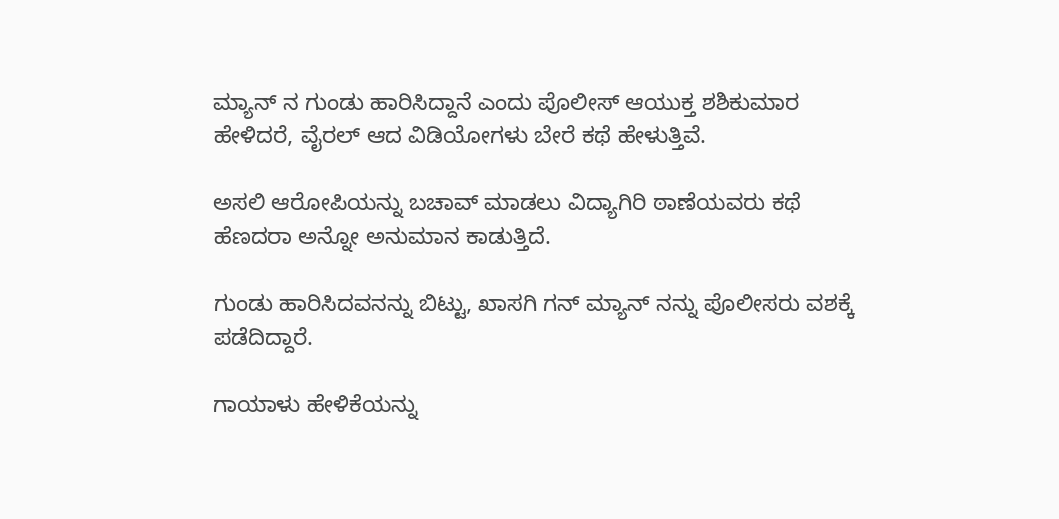ಮ್ಯಾನ್ ನ ಗುಂಡು ಹಾರಿಸಿದ್ದಾನೆ ಎಂದು ಪೊಲೀಸ್ ಆಯುಕ್ತ ಶಶಿಕುಮಾರ ಹೇಳಿದರೆ, ವೈರಲ್ ಆದ ವಿಡಿಯೋಗಳು ಬೇರೆ ಕಥೆ ಹೇಳುತ್ತಿವೆ.

ಅಸಲಿ ಆರೋಪಿಯನ್ನು ಬಚಾವ್ ಮಾಡಲು ವಿದ್ಯಾಗಿರಿ ಠಾಣೆಯವರು ಕಥೆ ಹೆಣದರಾ ಅನ್ನೋ ಅನುಮಾನ ಕಾಡುತ್ತಿದೆ.

ಗುಂಡು ಹಾರಿಸಿದವನನ್ನು ಬಿಟ್ಟು, ಖಾಸಗಿ ಗನ್ ಮ್ಯಾನ್ ನನ್ನು ಪೊಲೀಸರು ವಶಕ್ಕೆ ಪಡೆದಿದ್ದಾರೆ.

ಗಾಯಾಳು ಹೇಳಿಕೆಯನ್ನು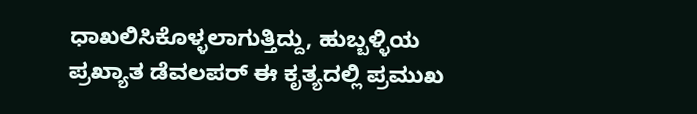ಧಾಖಲಿಸಿಕೊಳ್ಳಲಾಗುತ್ತಿದ್ದು, ಹುಬ್ಬಳ್ಳಿಯ ಪ್ರಖ್ಯಾತ ಡೆವಲಪರ್ ಈ ಕೃತ್ಯದಲ್ಲಿ ಪ್ರಮುಖ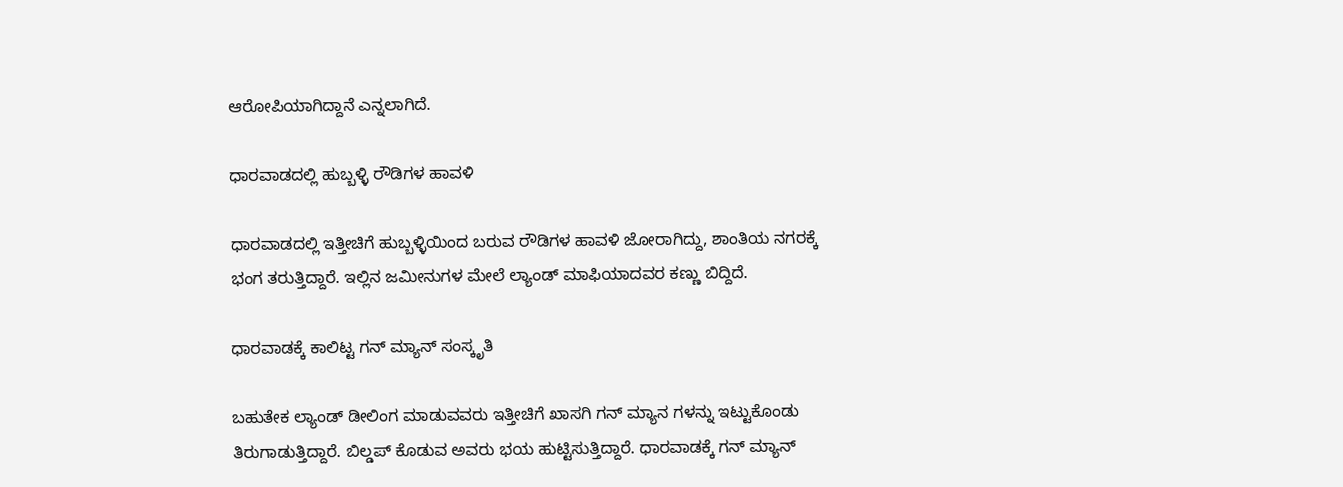ಆರೋಪಿಯಾಗಿದ್ದಾನೆ ಎನ್ನಲಾಗಿದೆ.

ಧಾರವಾಡದಲ್ಲಿ ಹುಬ್ಬಳ್ಳಿ ರೌಡಿಗಳ ಹಾವಳಿ

ಧಾರವಾಡದಲ್ಲಿ ಇತ್ತೀಚಿಗೆ ಹುಬ್ಬಳ್ಳಿಯಿಂದ ಬರುವ ರೌಡಿಗಳ ಹಾವಳಿ ಜೋರಾಗಿದ್ದು, ಶಾಂತಿಯ ನಗರಕ್ಕೆ ಭಂಗ ತರುತ್ತಿದ್ದಾರೆ. ಇಲ್ಲಿನ ಜಮೀನುಗಳ ಮೇಲೆ ಲ್ಯಾಂಡ್ ಮಾಫಿಯಾದವರ ಕಣ್ಣು ಬಿದ್ದಿದೆ.

ಧಾರವಾಡಕ್ಕೆ ಕಾಲಿಟ್ಟ ಗನ್ ಮ್ಯಾನ್ ಸಂಸ್ಕೃತಿ

ಬಹುತೇಕ ಲ್ಯಾಂಡ್ ಡೀಲಿಂಗ ಮಾಡುವವರು ಇತ್ತೀಚಿಗೆ ಖಾಸಗಿ ಗನ್ ಮ್ಯಾನ ಗಳನ್ನು ಇಟ್ಟುಕೊಂಡು ತಿರುಗಾಡುತ್ತಿದ್ದಾರೆ. ಬಿಲ್ಡಪ್ ಕೊಡುವ ಅವರು ಭಯ ಹುಟ್ಟಿಸುತ್ತಿದ್ದಾರೆ. ಧಾರವಾಡಕ್ಕೆ ಗನ್ ಮ್ಯಾನ್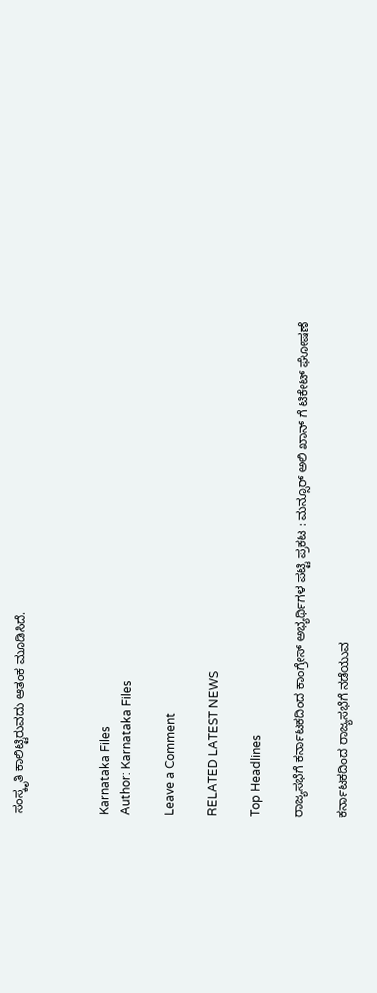ಸಂಸ್ಕೃತಿ ಕಾಲಿಟ್ಟಿರುವದು ಆತಂಕ ಮೂಡಿಸಿದೆ.



Karnataka Files
Author: Karnataka Files

Leave a Comment

RELATED LATEST NEWS

Top Headlines

ರಾಜ್ಯಸಭೆಗೆ ಕರ್ನಾಟಕದಿಂದ ಕಾಂಗ್ರೇಸ್ ಅಭ್ಯರ್ಥಿಗಳ ಪಟ್ಟಿ ಪ್ರಕಟ : ಮನ್ಸೂರ್ ಅಲಿ ಖಾನ್ ಗೆ ಟಿಕೇಟ್ ಘೋಷಣೆ

ಕರ್ನಾಟಕದಿಂದ ರಾಜ್ಯಸಭೆಗೆ ನಡೆಯುವ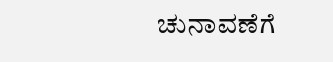ಚುನಾವಣೆಗೆ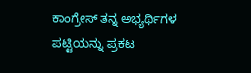ಕಾಂಗ್ರೇಸ್ ತನ್ನ ಅಭ್ಯರ್ಥಿಗಳ ಪಟ್ಟಿಯನ್ನು ಪ್ರಕಟ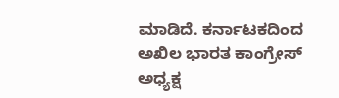ಮಾಡಿದೆ. ಕರ್ನಾಟಕದಿಂದ ಅಖಿಲ ಭಾರತ ಕಾಂಗ್ರೇಸ್ ಅಧ್ಯಕ್ಷ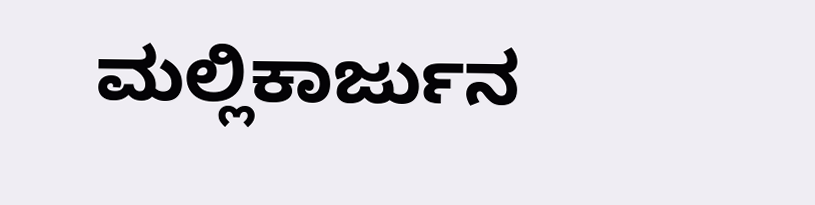ಮಲ್ಲಿಕಾರ್ಜುನ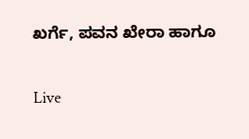ಖರ್ಗೆ, ಪವನ ಖೇರಾ ಹಾಗೂ

Live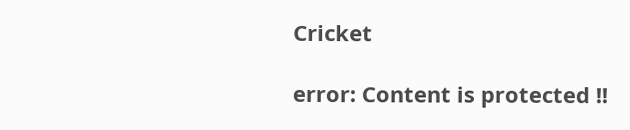Cricket

error: Content is protected !!